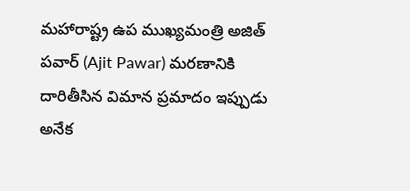మహారాష్ట్ర ఉప ముఖ్యమంత్రి అజిత్ పవార్ (Ajit Pawar) మరణానికి దారితీసిన విమాన ప్రమాదం ఇప్పుడు అనేక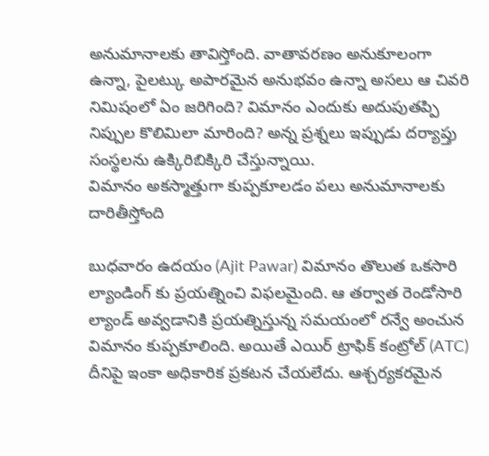అనుమానాలకు తావిస్తోంది. వాతావరణం అనుకూలంగా ఉన్నా, పైలట్కు అపారమైన అనుభవం ఉన్నా అసలు ఆ చివరి నిమిషంలో ఏం జరిగింది? విమానం ఎందుకు అదుపుతప్పి నిప్పుల కొలిమిలా మారింది? అన్న ప్రశ్నలు ఇప్పుడు దర్యాప్తు సంస్థలను ఉక్కిరిబిక్కిరి చేస్తున్నాయి.
విమానం అకస్మాత్తుగా కుప్పకూలడం పలు అనుమానాలకు దారితీస్తోంది

బుధవారం ఉదయం (Ajit Pawar) విమానం తొలుత ఒకసారి ల్యాండింగ్ కు ప్రయత్నించి విఫలమైంది. ఆ తర్వాత రెండోసారి ల్యాండ్ అవ్వడానికి ప్రయత్నిస్తున్న సమయంలో రన్వే అంచున విమానం కుప్పకూలింది. అయితే ఎయిర్ ట్రాఫిక్ కంట్రోల్ (ATC) దీనిపై ఇంకా అధికారిక ప్రకటన చేయలేదు. ఆశ్చర్యకరమైన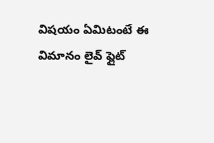విషయం ఏమిటంటే ఈ విమానం లైవ్ ఫ్లైట్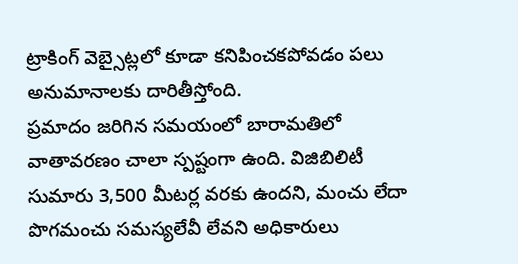ట్రాకింగ్ వెబ్సైట్లలో కూడా కనిపించకపోవడం పలు అనుమానాలకు దారితీస్తోంది.
ప్రమాదం జరిగిన సమయంలో బారామతిలో వాతావరణం చాలా స్పష్టంగా ఉంది. విజిబిలిటీ సుమారు 3,500 మీటర్ల వరకు ఉందని, మంచు లేదా పొగమంచు సమస్యలేవీ లేవని అధికారులు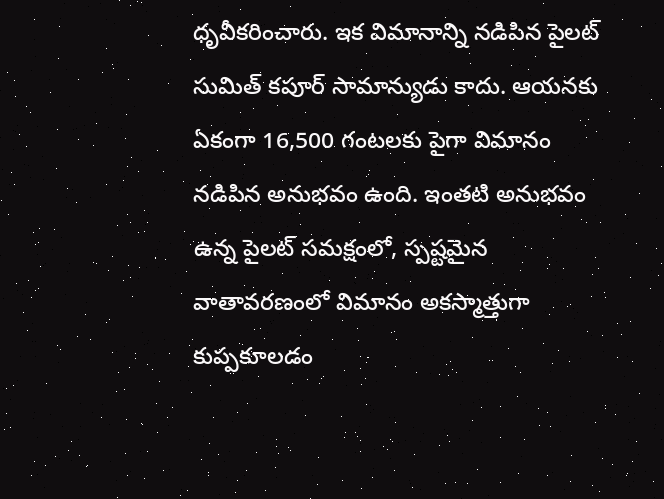ధృవీకరించారు. ఇక విమానాన్ని నడిపిన పైలట్ సుమిత్ కపూర్ సామాన్యుడు కాదు. ఆయనకు ఏకంగా 16,500 గంటలకు పైగా విమానం నడిపిన అనుభవం ఉంది. ఇంతటి అనుభవం ఉన్న పైలట్ సమక్షంలో, స్పష్టమైన వాతావరణంలో విమానం అకస్మాత్తుగా కుప్పకూలడం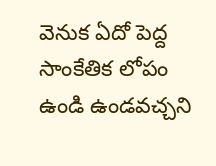వెనుక ఏదో పెద్ద సాంకేతిక లోపం ఉండి ఉండవచ్చని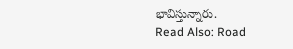భావిస్తున్నారు.
Read Also: Road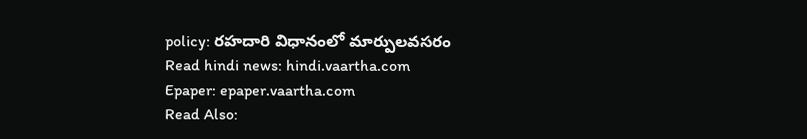policy: రహదారి విధానంలో మార్పులవసరం
Read hindi news: hindi.vaartha.com
Epaper: epaper.vaartha.com
Read Also: